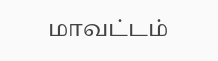மாவட்டம்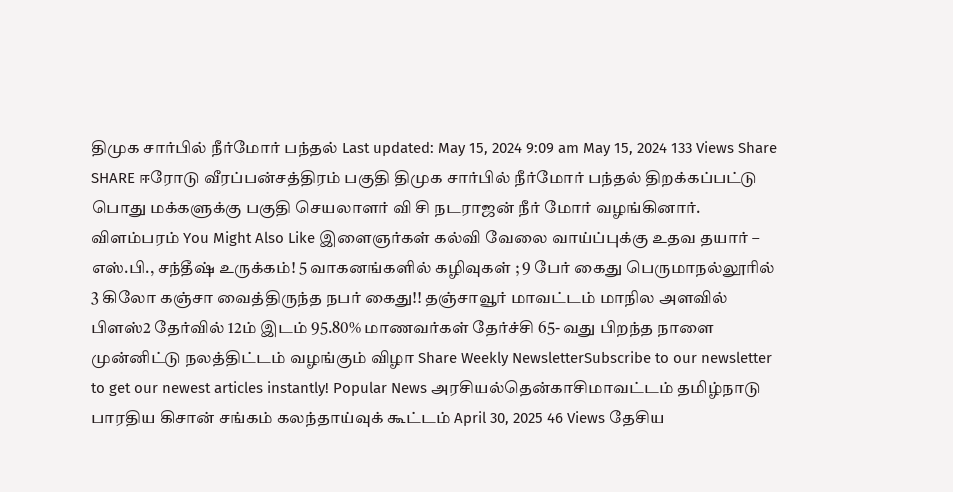திமுக சார்பில் நீர்மோர் பந்தல் Last updated: May 15, 2024 9:09 am May 15, 2024 133 Views Share SHARE ஈரோடு வீரப்பன்சத்திரம் பகுதி திமுக சார்பில் நீர்மோர் பந்தல் திறக்கப்பட்டு பொது மக்களுக்கு பகுதி செயலாளர் வி சி நடராஜன் நீர் மோர் வழங்கினார். விளம்பரம் You Might Also Like இளைஞர்கள் கல்வி வேலை வாய்ப்புக்கு உதவ தயார் – எஸ்.பி., சந்தீஷ் உருக்கம்! 5 வாகனங்களில் கழிவுகள் ; 9 பேர் கைது பெருமாநல்லூரில் 3 கிலோ கஞ்சா வைத்திருந்த நபர் கைது!! தஞ்சாவூர் மாவட்டம் மாநில அளவில் பிளஸ்2 தேர்வில் 12ம் இடம் 95.80% மாணவர்கள் தேர்ச்சி 65- வது பிறந்த நாளை முன்னிட்டு நலத்திட்டம் வழங்கும் விழா Share Weekly NewsletterSubscribe to our newsletter to get our newest articles instantly! Popular News அரசியல்தென்காசிமாவட்டம் தமிழ்நாடு பாரதிய கிசான் சங்கம் கலந்தாய்வுக் கூட்டம் April 30, 2025 46 Views தேசிய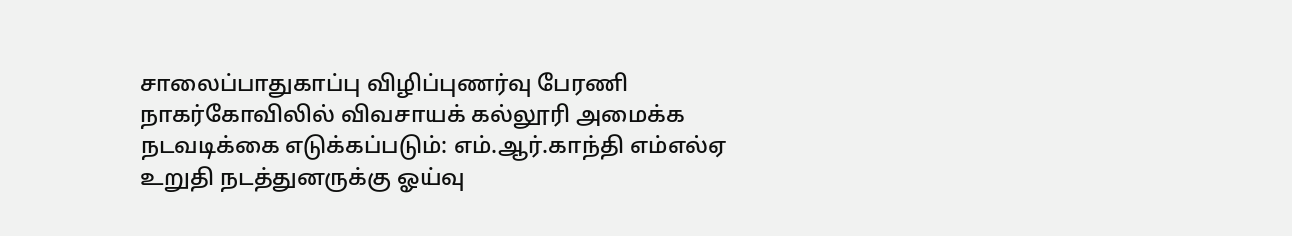சாலைப்பாதுகாப்பு விழிப்புணர்வு பேரணி நாகர்கோவிலில் விவசாயக் கல்லூரி அமைக்க நடவடிக்கை எடுக்கப்படும்: எம்.ஆர்.காந்தி எம்எல்ஏ உறுதி நடத்துனருக்கு ஓய்வு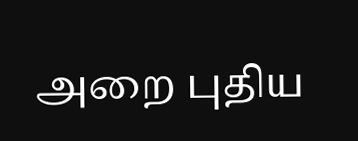அறை புதிய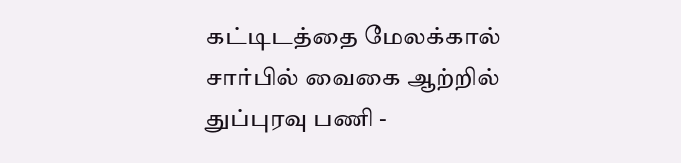கட்டிடத்தை மேலக்கால் சார்பில் வைகை ஆற்றில் துப்புரவு பணி -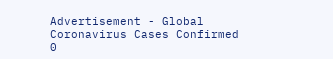Advertisement - Global Coronavirus Cases Confirmed 0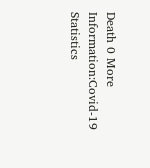Death 0 More Information:Covid-19 Statistics